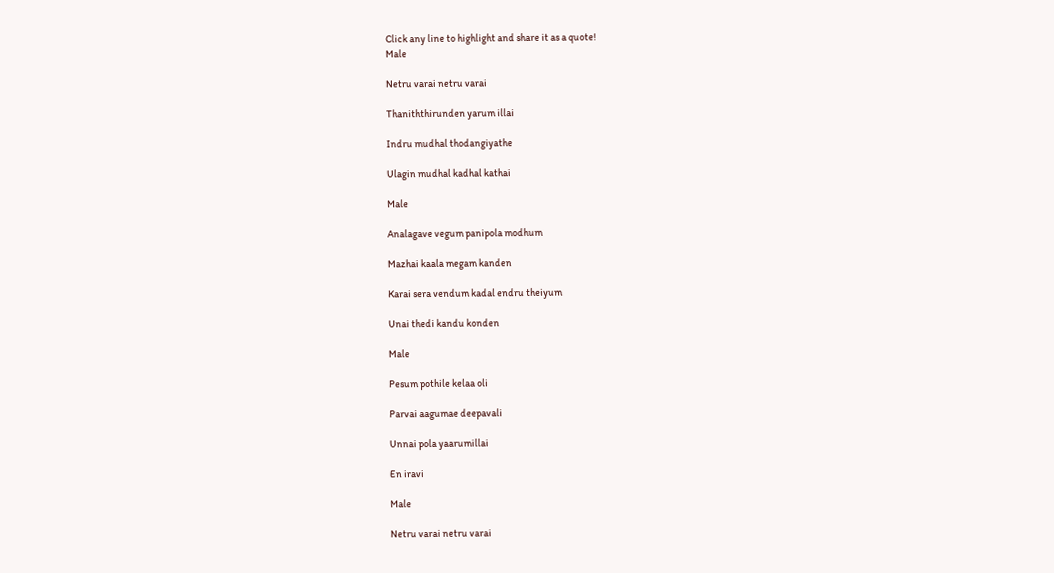Click any line to highlight and share it as a quote!
Male

Netru varai netru varai

Thaniththirunden yarum illai

Indru mudhal thodangiyathe

Ulagin mudhal kadhal kathai

Male

Analagave vegum panipola modhum

Mazhai kaala megam kanden

Karai sera vendum kadal endru theiyum

Unai thedi kandu konden

Male

Pesum pothile kelaa oli

Parvai aagumae deepavali

Unnai pola yaarumillai

En iravi

Male

Netru varai netru varai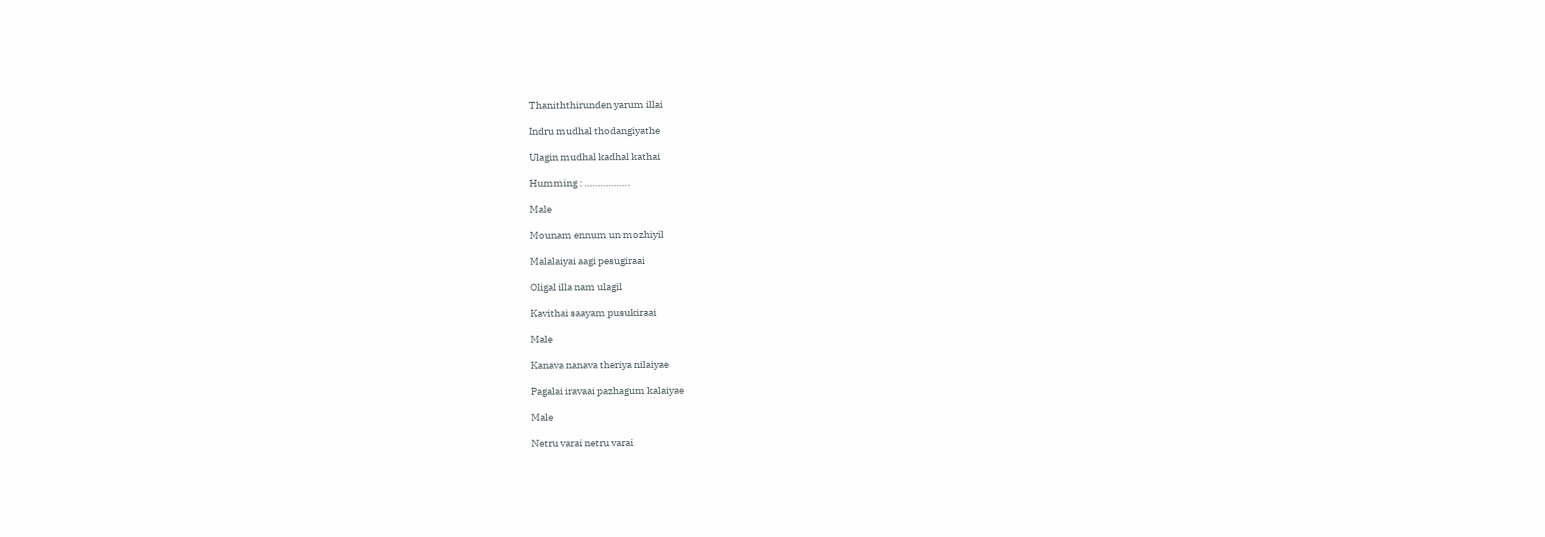Thaniththirunden yarum illai

Indru mudhal thodangiyathe

Ulagin mudhal kadhal kathai

Humming : ……………..

Male

Mounam ennum un mozhiyil

Malalaiyai aagi pesugiraai

Oligal illa nam ulagil

Kavithai saayam pusukiraai

Male

Kanava nanava theriya nilaiyae

Pagalai iravaai pazhagum kalaiyae

Male

Netru varai netru varai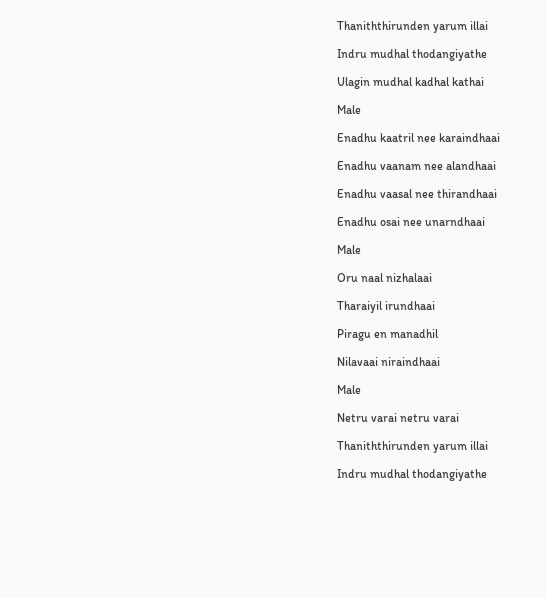Thaniththirunden yarum illai

Indru mudhal thodangiyathe

Ulagin mudhal kadhal kathai

Male

Enadhu kaatril nee karaindhaai

Enadhu vaanam nee alandhaai

Enadhu vaasal nee thirandhaai

Enadhu osai nee unarndhaai

Male

Oru naal nizhalaai

Tharaiyil irundhaai

Piragu en manadhil

Nilavaai niraindhaai

Male

Netru varai netru varai

Thaniththirunden yarum illai

Indru mudhal thodangiyathe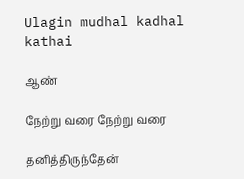Ulagin mudhal kadhal kathai

ஆண்

நேற்று வரை நேற்று வரை

தனித்திருந்தேன்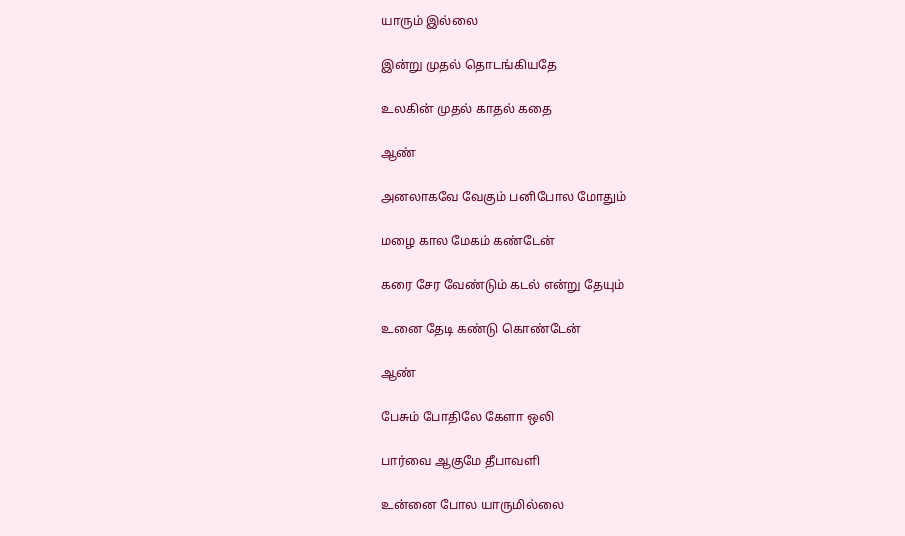யாரும் இல்லை

இன்று முதல் தொடங்கியதே

உலகின் முதல் காதல் கதை

ஆண்

அனலாகவே வேகும் பனிபோல மோதும்

மழை கால மேகம் கண்டேன்

கரை சேர வேண்டும் கடல் என்று தேயும்

உனை தேடி கண்டு கொண்டேன்

ஆண்

பேசும் போதிலே கேளா ஒலி

பார்வை ஆகுமே தீபாவளி

உன்னை போல யாருமில்லை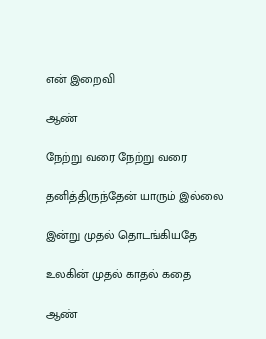என் இறைவி

ஆண்

நேற்று வரை நேற்று வரை

தனித்திருந்தேன் யாரும் இல்லை

இன்று முதல் தொடங்கியதே

உலகின் முதல் காதல் கதை

ஆண்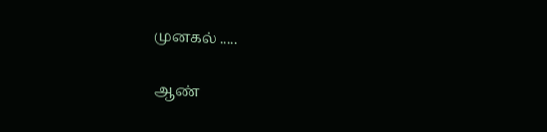முனகல் .....

ஆண்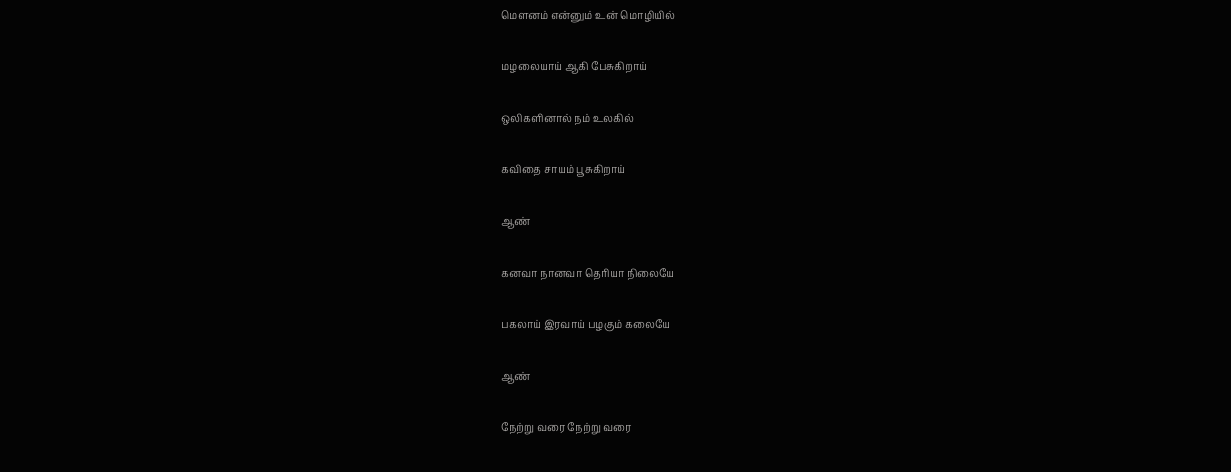மௌனம் என்னும் உன் மொழியில்

மழலையாய் ஆகி பேசுகிறாய்

ஒலிகளினால் நம் உலகில்

கவிதை சாயம் பூசுகிறாய்

ஆண்

கனவா நானவா தெரியா நிலையே

பகலாய் இரவாய் பழகும் கலையே

ஆண்

நேற்று வரை நேற்று வரை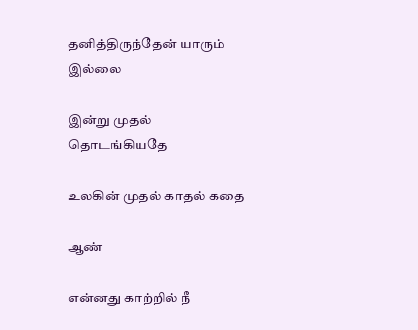தனித்திருந்தேன் யாரும் இல்லை

இன்று முதல் தொடங்கியதே

உலகின் முதல் காதல் கதை

ஆண்

என்னது காற்றில் நீ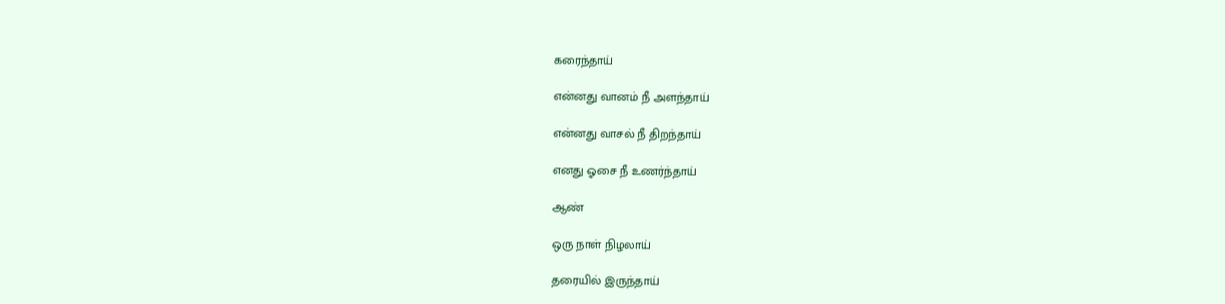கரைந்தாய்

என்னது வானம் நீ அளந்தாய்

என்னது வாசல் நீ திறந்தாய்

எனது ஓசை நீ உணர்ந்தாய்

ஆண்

ஒரு நாள் நிழலாய்

தரையில் இருந்தாய்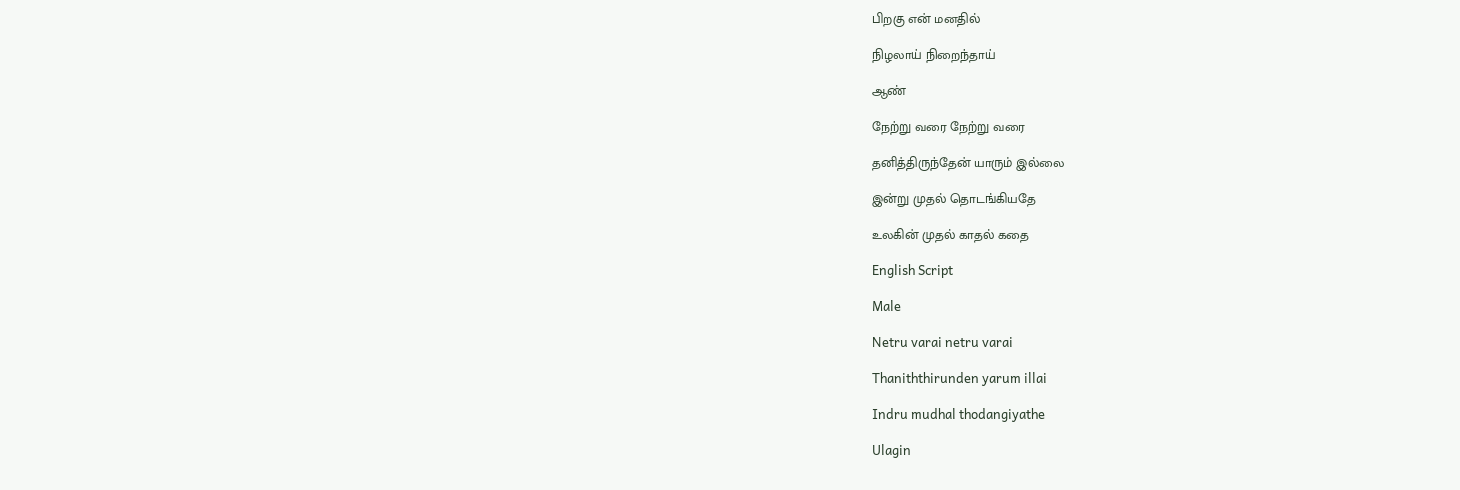பிறகு என் மனதில்

நிழலாய் நிறைந்தாய்

ஆண்

நேற்று வரை நேற்று வரை

தனித்திருந்தேன் யாரும் இல்லை

இன்று முதல் தொடங்கியதே

உலகின் முதல் காதல் கதை

English Script

Male

Netru varai netru varai

Thaniththirunden yarum illai

Indru mudhal thodangiyathe

Ulagin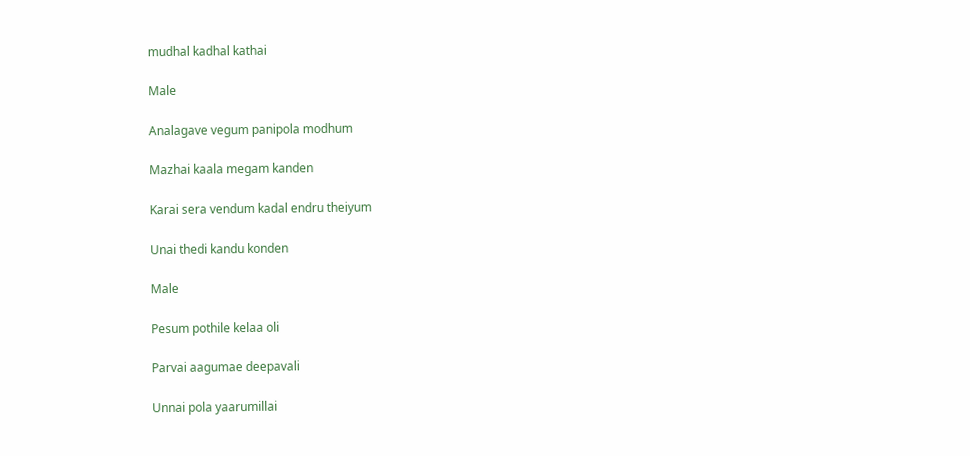mudhal kadhal kathai

Male

Analagave vegum panipola modhum

Mazhai kaala megam kanden

Karai sera vendum kadal endru theiyum

Unai thedi kandu konden

Male

Pesum pothile kelaa oli

Parvai aagumae deepavali

Unnai pola yaarumillai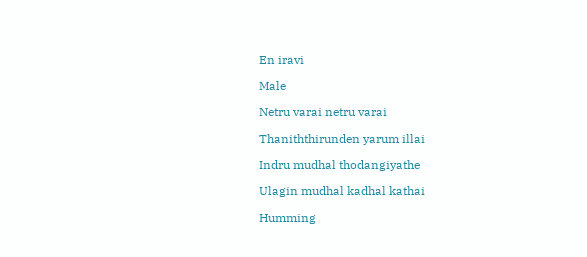En iravi

Male

Netru varai netru varai

Thaniththirunden yarum illai

Indru mudhal thodangiyathe

Ulagin mudhal kadhal kathai

Humming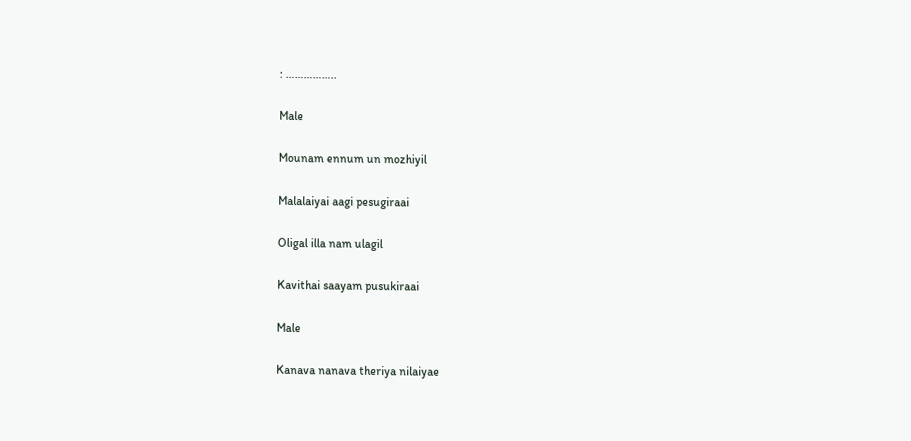: ……………..

Male

Mounam ennum un mozhiyil

Malalaiyai aagi pesugiraai

Oligal illa nam ulagil

Kavithai saayam pusukiraai

Male

Kanava nanava theriya nilaiyae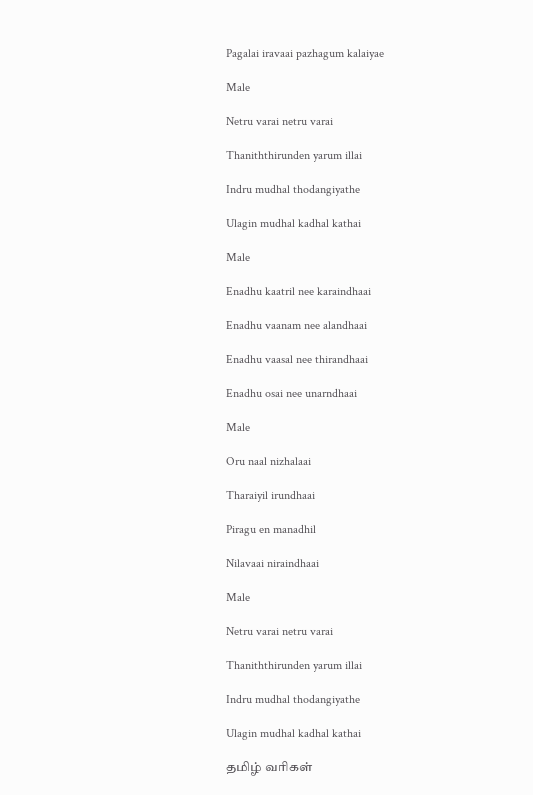Pagalai iravaai pazhagum kalaiyae

Male

Netru varai netru varai

Thaniththirunden yarum illai

Indru mudhal thodangiyathe

Ulagin mudhal kadhal kathai

Male

Enadhu kaatril nee karaindhaai

Enadhu vaanam nee alandhaai

Enadhu vaasal nee thirandhaai

Enadhu osai nee unarndhaai

Male

Oru naal nizhalaai

Tharaiyil irundhaai

Piragu en manadhil

Nilavaai niraindhaai

Male

Netru varai netru varai

Thaniththirunden yarum illai

Indru mudhal thodangiyathe

Ulagin mudhal kadhal kathai

தமிழ் வரிகள்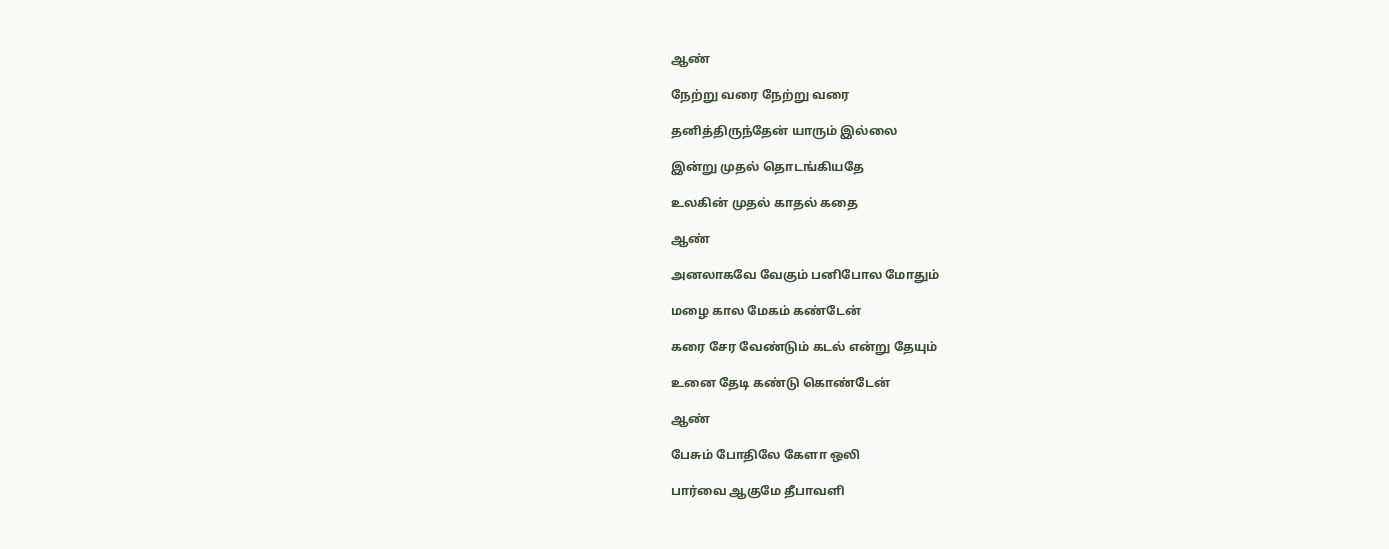ஆண்

நேற்று வரை நேற்று வரை

தனித்திருந்தேன் யாரும் இல்லை

இன்று முதல் தொடங்கியதே

உலகின் முதல் காதல் கதை

ஆண்

அனலாகவே வேகும் பனிபோல மோதும்

மழை கால மேகம் கண்டேன்

கரை சேர வேண்டும் கடல் என்று தேயும்

உனை தேடி கண்டு கொண்டேன்

ஆண்

பேசும் போதிலே கேளா ஒலி

பார்வை ஆகுமே தீபாவளி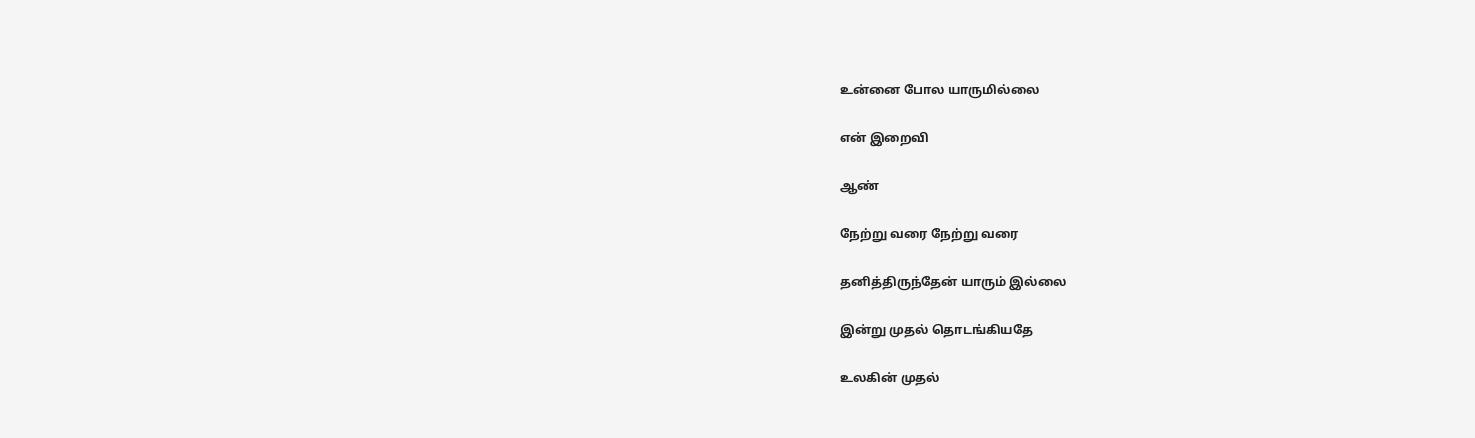உன்னை போல யாருமில்லை

என் இறைவி

ஆண்

நேற்று வரை நேற்று வரை

தனித்திருந்தேன் யாரும் இல்லை

இன்று முதல் தொடங்கியதே

உலகின் முதல்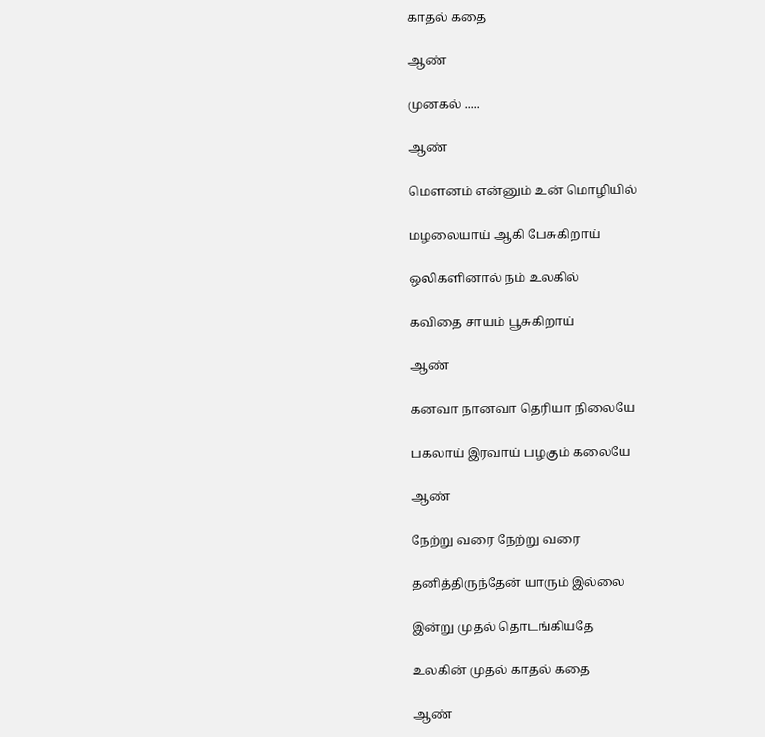காதல் கதை

ஆண்

முனகல் .....

ஆண்

மௌனம் என்னும் உன் மொழியில்

மழலையாய் ஆகி பேசுகிறாய்

ஒலிகளினால் நம் உலகில்

கவிதை சாயம் பூசுகிறாய்

ஆண்

கனவா நானவா தெரியா நிலையே

பகலாய் இரவாய் பழகும் கலையே

ஆண்

நேற்று வரை நேற்று வரை

தனித்திருந்தேன் யாரும் இல்லை

இன்று முதல் தொடங்கியதே

உலகின் முதல் காதல் கதை

ஆண்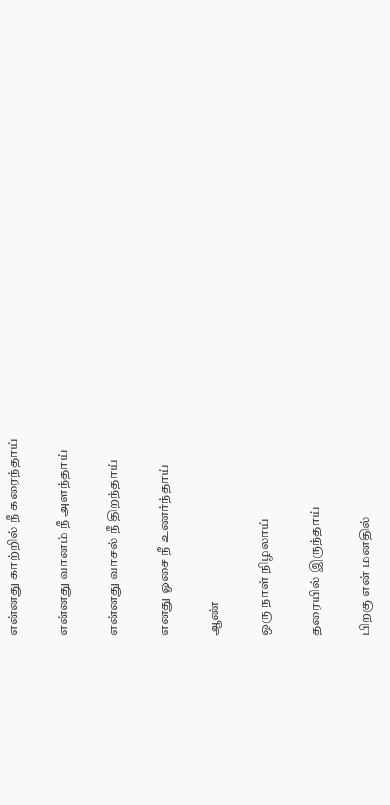என்னது காற்றில் நீ கரைந்தாய்

என்னது வானம் நீ அளந்தாய்

என்னது வாசல் நீ திறந்தாய்

எனது ஓசை நீ உணர்ந்தாய்

ஆண்

ஒரு நாள் நிழலாய்

தரையில் இருந்தாய்

பிறகு என் மனதில்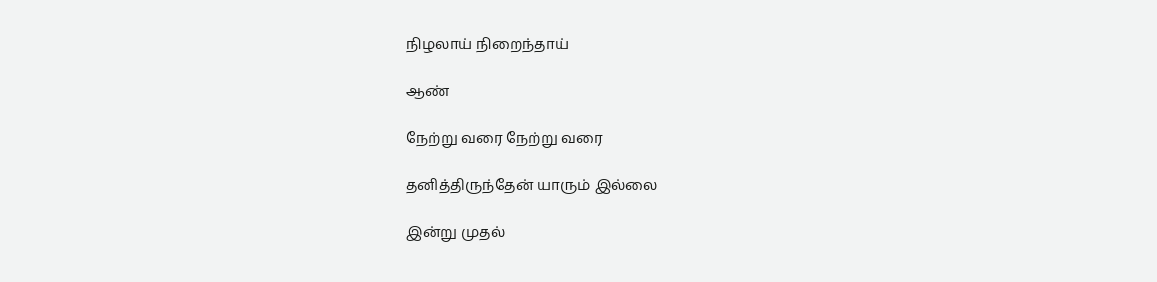நிழலாய் நிறைந்தாய்

ஆண்

நேற்று வரை நேற்று வரை

தனித்திருந்தேன் யாரும் இல்லை

இன்று முதல்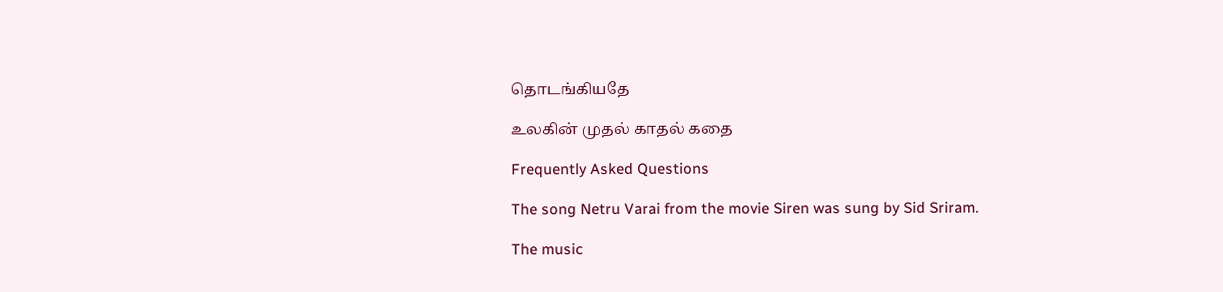தொடங்கியதே

உலகின் முதல் காதல் கதை

Frequently Asked Questions

The song Netru Varai from the movie Siren was sung by Sid Sriram.

The music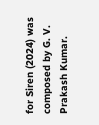for Siren (2024) was composed by G. V. Prakash Kumar.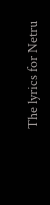The lyrics for Netru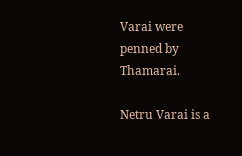Varai were penned by Thamarai.

Netru Varai is a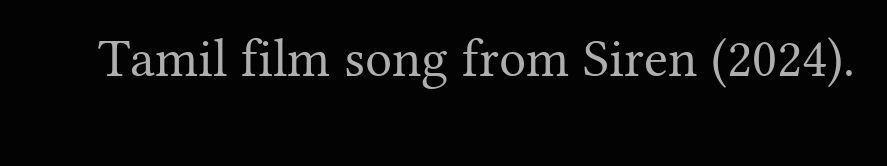Tamil film song from Siren (2024).